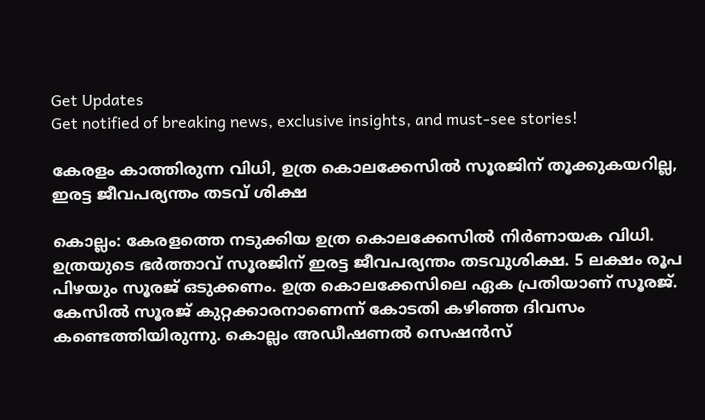Get Updates
Get notified of breaking news, exclusive insights, and must-see stories!

കേരളം കാത്തിരുന്ന വിധി, ഉത്ര കൊലക്കേസിൽ സൂരജിന് തൂക്കുകയറില്ല, ഇരട്ട ജീവപര്യന്തം തടവ് ശിക്ഷ

കൊല്ലം: കേരളത്തെ നടുക്കിയ ഉത്ര കൊലക്കേസില്‍ നിര്‍ണായക വിധി. ഉത്രയുടെ ഭര്‍ത്താവ് സൂരജിന് ഇരട്ട ജീവപര്യന്തം തടവുശിക്ഷ. 5 ലക്ഷം രൂപ പിഴയും സൂരജ് ഒടുക്കണം. ഉത്ര കൊലക്കേസിലെ ഏക പ്രതിയാണ് സൂരജ്. കേസില്‍ സൂരജ് കുറ്റക്കാരനാണെന്ന് കോടതി കഴിഞ്ഞ ദിവസം കണ്ടെത്തിയിരുന്നു. കൊല്ലം അഡീഷണല്‍ സെഷന്‍സ്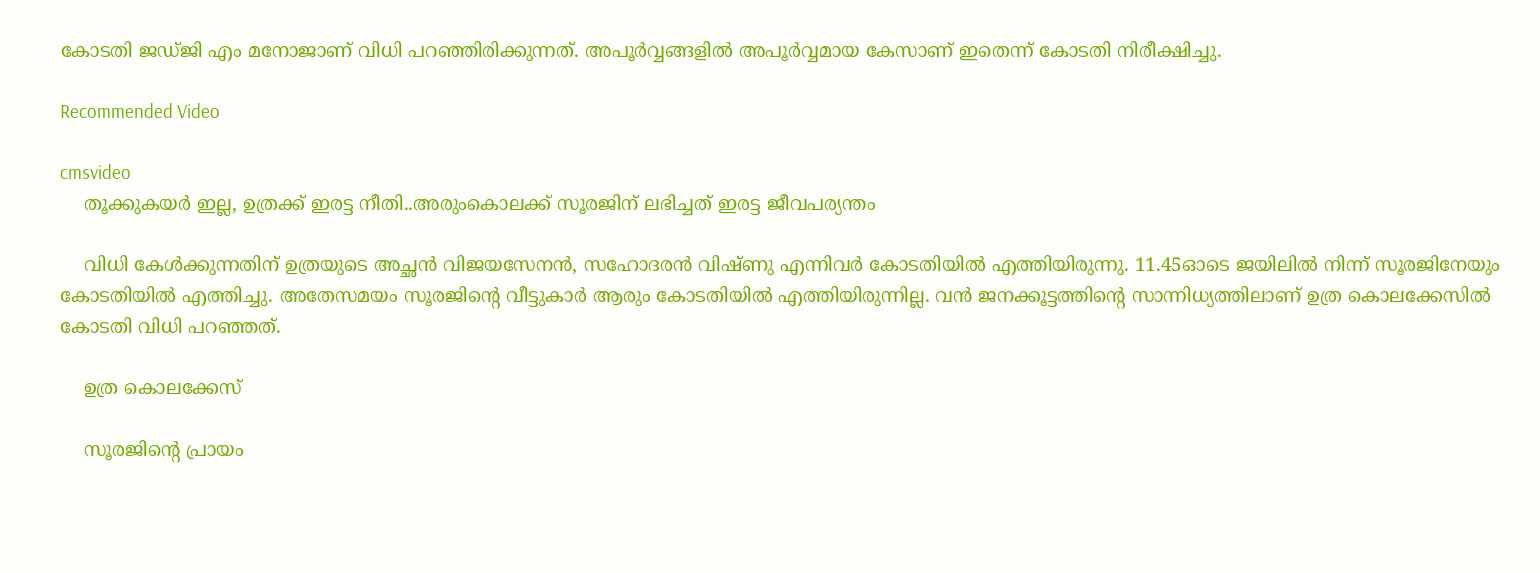കോടതി ജഡ്ജി എം മനോജാണ് വിധി പറഞ്ഞിരിക്കുന്നത്. അപൂർവ്വങ്ങളിൽ അപൂർവ്വമായ കേസാണ് ഇതെന്ന് കോടതി നിരീക്ഷിച്ചു.

Recommended Video

cmsvideo
    തൂക്കുകയർ ഇല്ല, ഉത്രക്ക് ഇരട്ട നീതി..അരുംകൊലക്ക് സൂരജിന് ലഭിച്ചത് ഇരട്ട ജീവപര്യന്തം

    വിധി കേള്‍ക്കുന്നതിന് ഉത്രയുടെ അച്ഛൻ വിജയസേനൻ, സഹോദരൻ വിഷ്ണു എന്നിവർ കോടതിയില്‍ എത്തിയിരുന്നു. 11.45ഓടെ ജയിലിൽ നിന്ന് സൂരജിനേയും കോടതിയിൽ എത്തിച്ചു. അതേസമയം സൂരജിന്റെ വീട്ടുകാര്‍ ആരും കോടതിയില്‍ എത്തിയിരുന്നില്ല. വൻ ജനക്കൂട്ടത്തിന്റെ സാന്നിധ്യത്തിലാണ് ഉത്ര കൊലക്കേസിൽ കോടതി വിധി പറഞ്ഞത്.

    ഉത്ര കൊലക്കേസ്

    സൂരജിന്റെ പ്രായം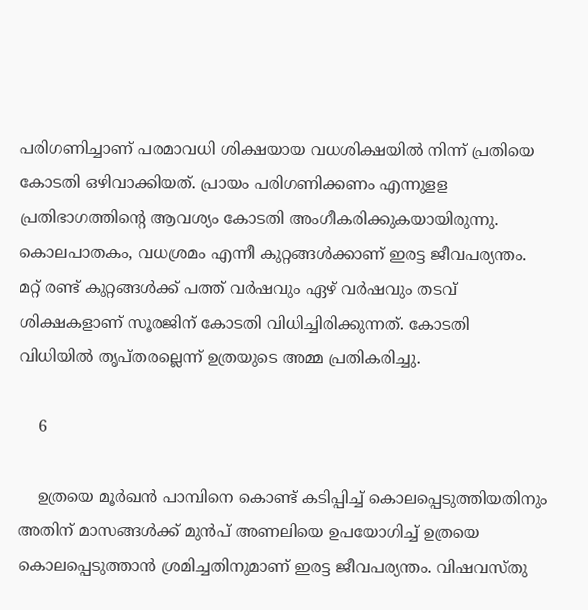പരിഗണിച്ചാണ് പരമാവധി ശിക്ഷയായ വധശിക്ഷയിൽ നിന്ന് പ്രതിയെ കോടതി ഒഴിവാക്കിയത്. പ്രായം പരിഗണിക്കണം എന്നുളള പ്രതിഭാഗത്തിന്റെ ആവശ്യം കോടതി അംഗീകരിക്കുകയായിരുന്നു. കൊലപാതകം, വധശ്രമം എന്നീ കുറ്റങ്ങൾക്കാണ് ഇരട്ട ജീവപര്യന്തം. മറ്റ് രണ്ട് കുറ്റങ്ങൾക്ക് പത്ത് വർഷവും ഏഴ് വർഷവും തടവ് ശിക്ഷകളാണ് സൂരജിന് കോടതി വിധിച്ചിരിക്കുന്നത്. കോടതി വിധിയിൽ തൃപ്തരല്ലെന്ന് ഉത്രയുടെ അമ്മ പ്രതികരിച്ചു.

    6

    ഉത്രയെ മൂര്‍ഖന്‍ പാമ്പിനെ കൊണ്ട് കടിപ്പിച്ച് കൊലപ്പെടുത്തിയതിനും അതിന് മാസങ്ങള്‍ക്ക് മുന്‍പ് അണലിയെ ഉപയോഗിച്ച് ഉത്രയെ കൊലപ്പെടുത്താന്‍ ശ്രമിച്ചതിനുമാണ് ഇരട്ട ജീവപര്യന്തം. വിഷവസ്തു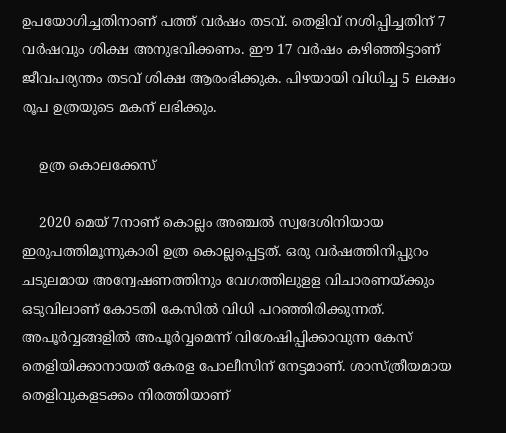ഉപയോഗിച്ചതിനാണ് പത്ത് വര്‍ഷം തടവ്. തെളിവ് നശിപ്പിച്ചതിന് 7 വര്‍ഷവും ശിക്ഷ അനുഭവിക്കണം. ഈ 17 വര്‍ഷം കഴിഞ്ഞിട്ടാണ് ജീവപര്യന്തം തടവ് ശിക്ഷ ആരംഭിക്കുക. പിഴയായി വിധിച്ച 5 ലക്ഷം രൂപ ഉത്രയുടെ മകന് ലഭിക്കും.

    ഉത്ര കൊലക്കേസ്

    2020 മെയ് 7നാണ് കൊല്ലം അഞ്ചല്‍ സ്വദേശിനിയായ ഇരുപത്തിമൂന്നുകാരി ഉത്ര കൊല്ലപ്പെട്ടത്. ഒരു വര്‍ഷത്തിനിപ്പുറം ചടുലമായ അന്വേഷണത്തിനും വേഗത്തിലുളള വിചാരണയ്ക്കും ഒടുവിലാണ് കോടതി കേസില്‍ വിധി പറഞ്ഞിരിക്കുന്നത്. അപൂര്‍വ്വങ്ങളില്‍ അപൂര്‍വ്വമെന്ന് വിശേഷിപ്പിക്കാവുന്ന കേസ് തെളിയിക്കാനായത് കേരള പോലീസിന് നേട്ടമാണ്. ശാസ്ത്രീയമായ തെളിവുകളടക്കം നിരത്തിയാണ്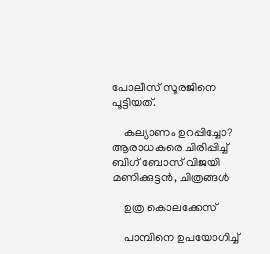പോലീസ് സൂരജിനെ പൂട്ടിയത്.

    കല്യാണം ഉറപ്പിച്ചോ? ആരാധകരെ ചിരിപ്പിച്ച് ബിഗ് ബോസ് വിജയി മണിക്കുട്ടൻ, ചിത്രങ്ങൾ

    ഉത്ര കൊലക്കേസ്

    പാമ്പിനെ ഉപയോഗിച്ച്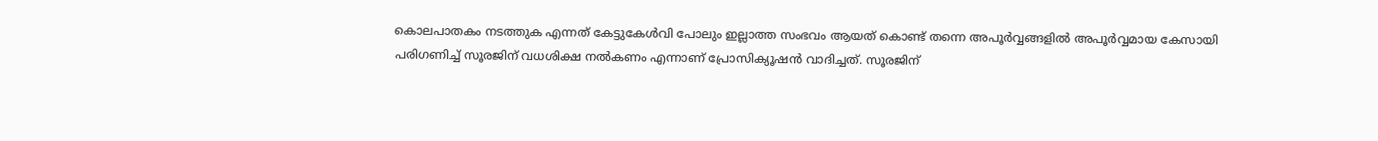കൊലപാതകം നടത്തുക എന്നത് കേട്ടുകേള്‍വി പോലും ഇല്ലാത്ത സംഭവം ആയത് കൊണ്ട് തന്നെ അപൂര്‍വ്വങ്ങളില്‍ അപൂര്‍വ്വമായ കേസായി പരിഗണിച്ച് സൂരജിന് വധശിക്ഷ നല്‍കണം എന്നാണ് പ്രോസിക്യൂഷന്‍ വാദിച്ചത്. സൂരജിന്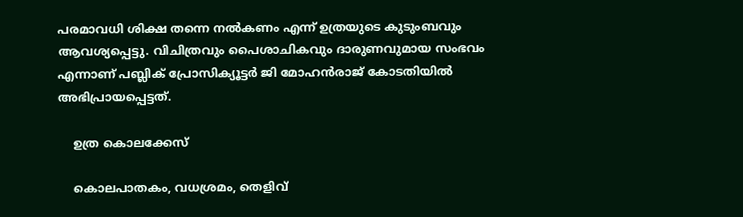പരമാവധി ശിക്ഷ തന്നെ നല്‍കണം എന്ന് ഉത്രയുടെ കുടുംബവും ആവശ്യപ്പെട്ടു. വിചിത്രവും പൈശാചികവും ദാരുണവുമായ സംഭവം എന്നാണ് പബ്ലിക് പ്രോസിക്യൂട്ടര്‍ ജി മോഹന്‍രാജ് കോടതിയില്‍ അഭിപ്രായപ്പെട്ടത്.

    ഉത്ര കൊലക്കേസ്

    കൊലപാതകം, വധശ്രമം, തെളിവ്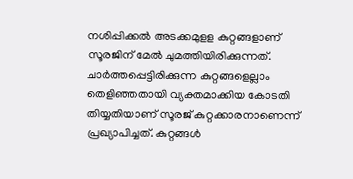നശിപ്പിക്കല്‍ അടക്കമുളള കുറ്റങ്ങളാണ് സൂരജിന് മേല്‍ ചുമത്തിയിരിക്കുന്നത്. ചാര്‍ത്തപ്പെട്ടിരിക്കുന്ന കുറ്റങ്ങളെല്ലാം തെളിഞ്ഞതായി വ്യക്തമാക്കിയ കോടതി തിയ്യതിയാണ് സൂരജ് കുറ്റക്കാരനാണെന്ന് പ്രഖ്യാപിച്ചത്. കുറ്റങ്ങള്‍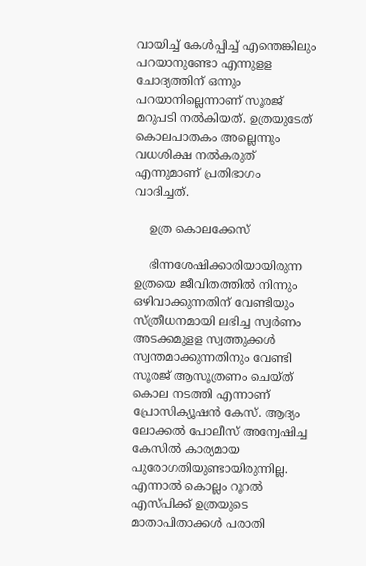വായിച്ച് കേള്‍പ്പിച്ച് എന്തെങ്കിലും പറയാനുണ്ടോ എന്നുളള ചോദ്യത്തിന് ഒന്നും പറയാനില്ലെന്നാണ് സൂരജ് മറുപടി നല്‍കിയത്. ഉത്രയുടേത് കൊലപാതകം അല്ലെന്നും വധശിക്ഷ നല്‍കരുത് എന്നുമാണ് പ്രതിഭാഗം വാദിച്ചത്.

    ഉത്ര കൊലക്കേസ്

    ഭിന്നശേഷിക്കാരിയായിരുന്ന ഉത്രയെ ജീവിതത്തില്‍ നിന്നും ഒഴിവാക്കുന്നതിന് വേണ്ടിയും സ്ത്രീധനമായി ലഭിച്ച സ്വര്‍ണം അടക്കമുളള സ്വത്തുക്കള്‍ സ്വന്തമാക്കുന്നതിനും വേണ്ടി സൂരജ് ആസൂത്രണം ചെയ്ത് കൊല നടത്തി എന്നാണ് പ്രോസിക്യൂഷന്‍ കേസ്. ആദ്യം ലോക്കല്‍ പോലീസ് അന്വേഷിച്ച കേസില്‍ കാര്യമായ പുരോഗതിയുണ്ടായിരുന്നില്ല. എന്നാല്‍ കൊല്ലം റൂറല്‍ എസ്പിക്ക് ഉത്രയുടെ മാതാപിതാക്കള്‍ പരാതി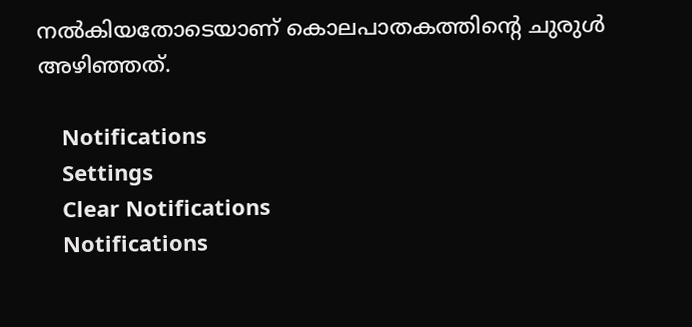നല്‍കിയതോടെയാണ് കൊലപാതകത്തിന്റെ ചുരുള്‍ അഴിഞ്ഞത്.

    Notifications
    Settings
    Clear Notifications
    Notifications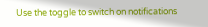Use the toggle to switch on notifications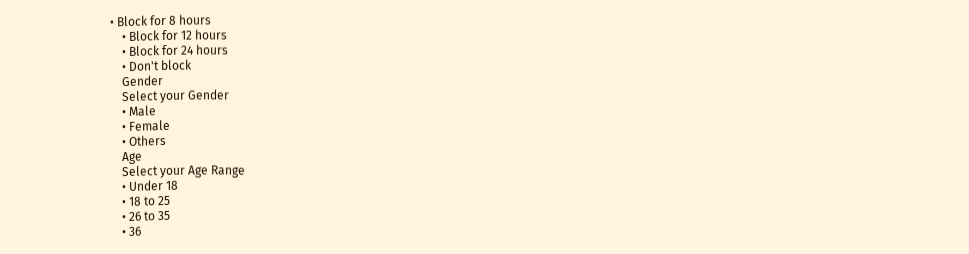• Block for 8 hours
    • Block for 12 hours
    • Block for 24 hours
    • Don't block
    Gender
    Select your Gender
    • Male
    • Female
    • Others
    Age
    Select your Age Range
    • Under 18
    • 18 to 25
    • 26 to 35
    • 36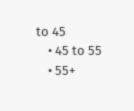to 45
    • 45 to 55
    • 55+